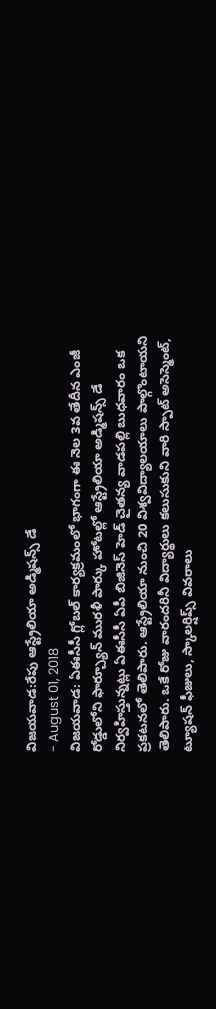విజయవాడ:రేపు ఆస్ట్రేలియా అడ్మిషన్స్ డే
- August 01, 2018
విజయవాడ: ఏఈసీసీ గ్లోబల్ కార్యక్రమంలో భాగంగా ఈ నెల 3వ తేదీన ఎంజీ రోడ్డులోని ఫార్చ్యూన్ మురళీ పార్కు హోటల్లో ఆస్ట్రేలియా అడ్మిషన్స్ డే నిర్వహిస్తున్నట్లు ఏఈసీసీ ఏపీ బిజినెస్ హెడ్ చైతన్య వాడపల్లి బుధవారం ఒక ప్రకటనలో తెలిపారు. ఆస్ట్రేలియా నుంచి 20 విశ్వవిద్యాలయాలు పాల్గొంటాయని తెలిపారు. ఒకే రోజు వారందరినీ విద్యార్థులు కలుసుకుని వారి స్పాట్ అసెస్మెంట్, ట్యూషన్ ఫీజులు, స్కాలర్షిప్స్ వివరాలు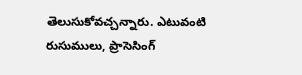తెలుసుకోవచ్చన్నారు. ఎటువంటి రుసుములు, ప్రాసెసింగ్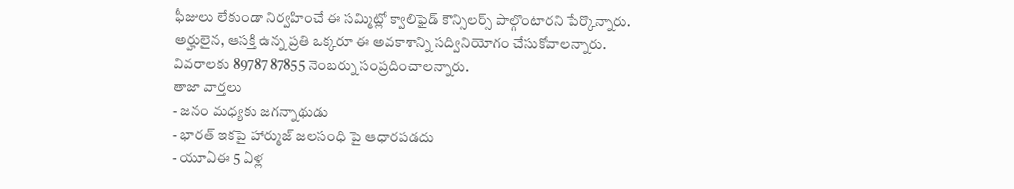ఫీజులు లేకుండా నిర్వహించే ఈ సమ్మిట్లో క్వాలిఫైడ్ కౌన్సిలర్స్ పాల్గొంటారని పేర్కొన్నారు. అర్హులైన, ఆసక్తి ఉన్న ప్రతి ఒక్కరూ ఈ అవకాశాన్ని సద్వినియోగం చేసుకోవాలన్నారు. వివరాలకు 89787 87855 నెంబర్ను సంప్రదించాలన్నారు.
తాజా వార్తలు
- జనం మధ్యకు జగన్నాథుడు
- భారత్ ఇకపై హార్ముజ్ జలసంధి పై ఆధారపడదు
- యూఏఈ 5 ఏళ్ల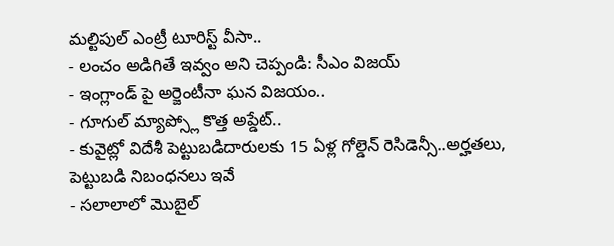మల్టిపుల్ ఎంట్రీ టూరిస్ట్ వీసా..
- లంచం అడిగితే ఇవ్వం అని చెప్పండి: సీఎం విజయ్
- ఇంగ్లాండ్ పై అర్జెంటీనా ఘన విజయం..
- గూగుల్ మ్యాప్స్లో కొత్త అప్డేట్..
- కువైట్లో విదేశీ పెట్టుబడిదారులకు 15 ఏళ్ల గోల్డెన్ రెసిడెన్సీ..అర్హతలు, పెట్టుబడి నిబంధనలు ఇవే
- సలాలాలో మొబైల్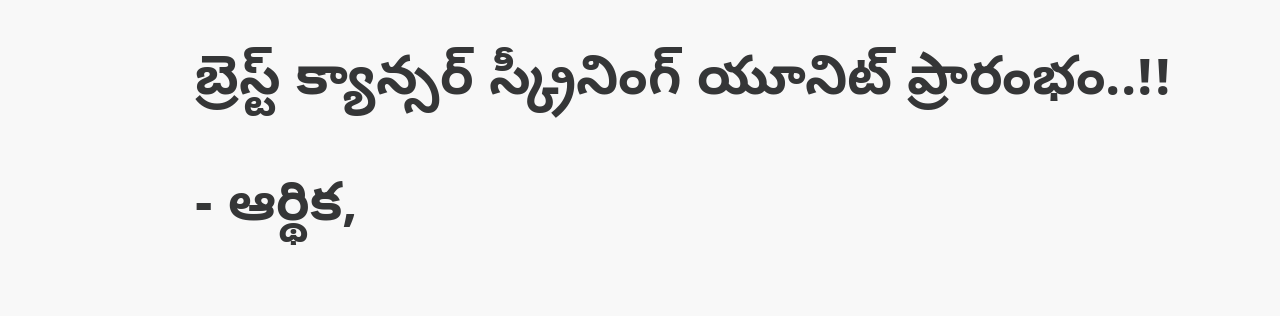బ్రెస్ట్ క్యాన్సర్ స్క్రీనింగ్ యూనిట్ ప్రారంభం..!!
- ఆర్థిక,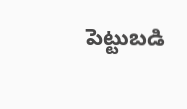పెట్టుబడి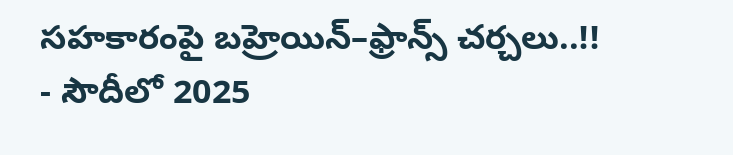సహకారంపై బహ్రెయిన్–ఫ్రాన్స్ చర్చలు..!!
- సౌదీలో 2025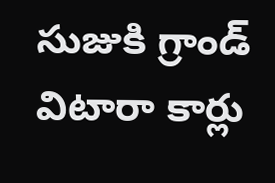సుజుకి గ్రాండ్ విటారా కార్లు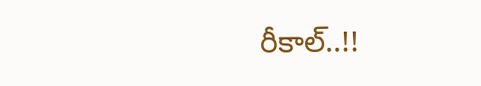రీకాల్..!!